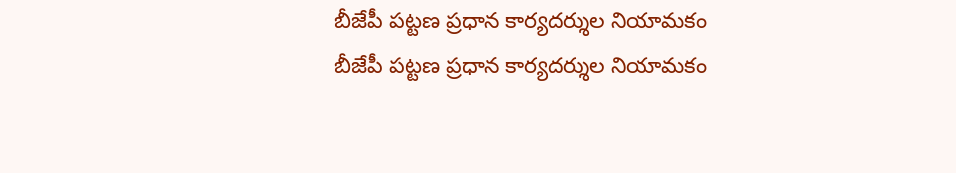బీజేపీ పట్టణ ప్రధాన కార్యదర్శుల నియామకం
బీజేపీ పట్టణ ప్రధాన కార్యదర్శుల నియామకం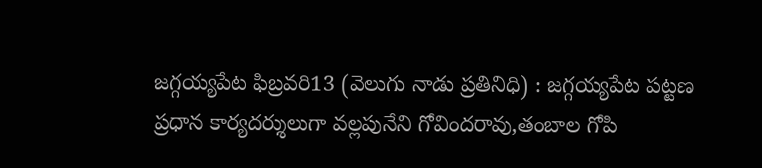జగ్గయ్యపేట ఫిబ్రవరి13 (వెలుగు నాడు ప్రతినిధి) : జగ్గయ్యపేట పట్టణ ప్రధాన కార్యదర్శులుగా వల్లపునేని గోవిందరావు,తంబాల గోపి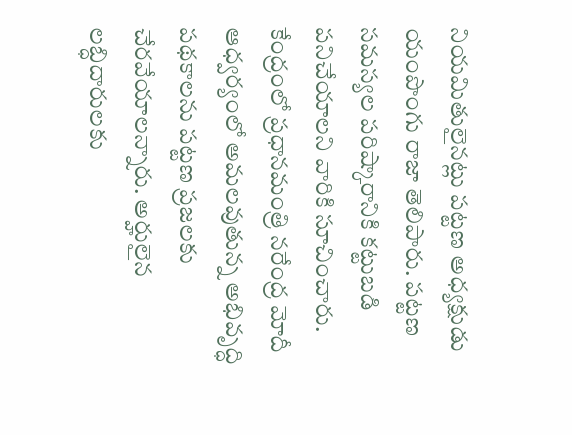నియమితులైనట్లు పట్టణ అధ్యక్షుడు యంపొంగు రాజా తెలిపారు. పట్టణ సమస్యల పరిష్కారానికి కట్టుబడి పనిచేయాలని వారికి సూచించారు. కేంద్రంలో ప్రధానమంత్రి నరేంద్ర మోదీ ఆధ్వర్యంలో అమలవుతున్న అభివృద్ధి పథకాలను పట్టణ ప్రజలకు చేరవేయాలన్నారు. అర్హులైన లబ్ధిదారులకు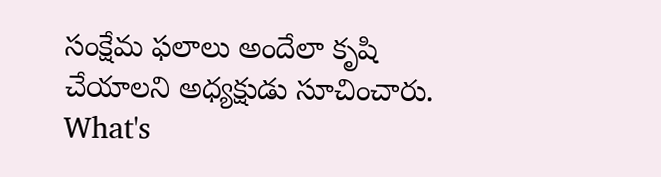సంక్షేమ ఫలాలు అందేలా కృషి చేయాలని అధ్యక్షుడు సూచించారు.
What's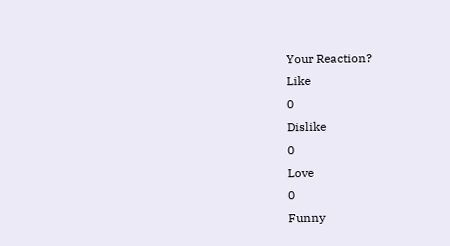Your Reaction?
Like
0
Dislike
0
Love
0
Funny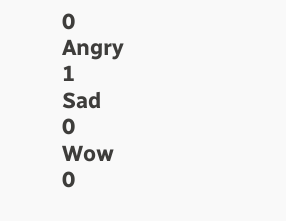0
Angry
1
Sad
0
Wow
0